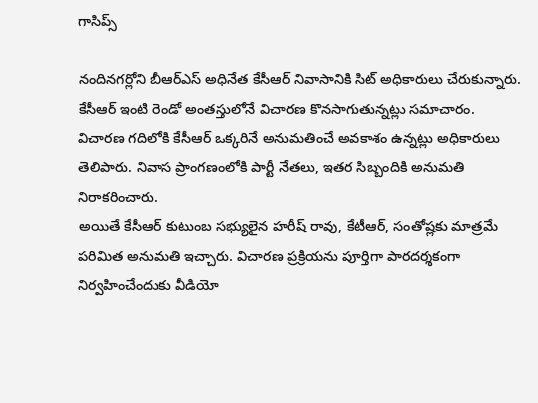గాసిప్స్

నందినగర్లోని బీఆర్ఎస్ అధినేత కేసీఆర్ నివాసానికి సిట్ అధికారులు చేరుకున్నారు. కేసీఆర్ ఇంటి రెండో అంతస్తులోనే విచారణ కొనసాగుతున్నట్లు సమాచారం. విచారణ గదిలోకి కేసీఆర్ ఒక్కరినే అనుమతించే అవకాశం ఉన్నట్లు అధికారులు తెలిపారు. నివాస ప్రాంగణంలోకి పార్టీ నేతలు, ఇతర సిబ్బందికి అనుమతి నిరాకరించారు.
అయితే కేసీఆర్ కుటుంబ సభ్యులైన హరీష్ రావు, కేటీఆర్, సంతోష్లకు మాత్రమే పరిమిత అనుమతి ఇచ్చారు. విచారణ ప్రక్రియను పూర్తిగా పారదర్శకంగా నిర్వహించేందుకు వీడియో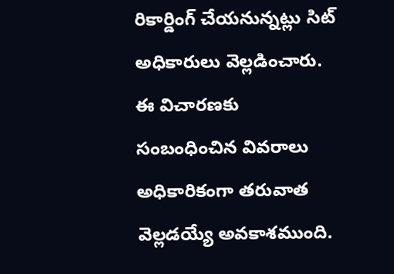రికార్డింగ్ చేయనున్నట్లు సిట్ అధికారులు వెల్లడించారు. ఈ విచారణకు సంబంధించిన వివరాలు అధికారికంగా తరువాత వెల్లడయ్యే అవకాశముంది.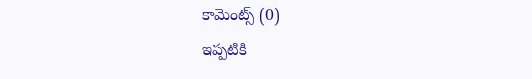కామెంట్స్ (0)
ఇప్పటికి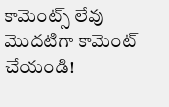కామెంట్స్ లేవు
మొదటిగా కామెంట్ చేయండి!